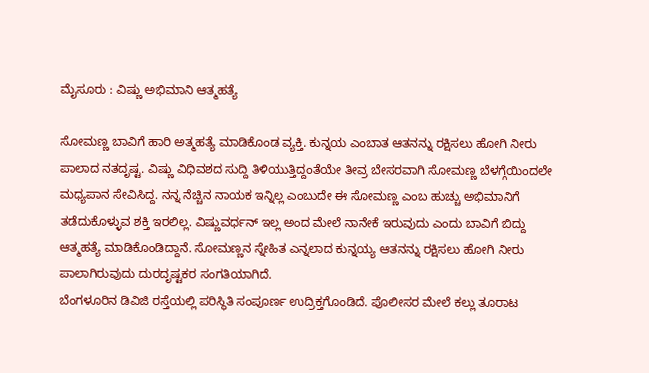ಮೈಸೂರು : ವಿಷ್ಣು ಅಭಿಮಾನಿ ಆತ್ಮಹತ್ಯೆ

ಸೋಮಣ್ಣ ಬಾವಿಗೆ ಹಾರಿ ಅತ್ಮಹತ್ಯೆ ಮಾಡಿಕೊಂಡ ವ್ಯಕ್ತಿ. ಕುನ್ನಯ ಎಂಬಾತ ಆತನನ್ನು ರಕ್ಷಿಸಲು ಹೋಗಿ ನೀರು ಪಾಲಾದ ನತದೃಷ್ಟ. ವಿಷ್ಣು ವಿಧಿವಶದ ಸುದ್ದಿ ತಿಳಿಯುತ್ತಿದ್ದಂತೆಯೇ ತೀವ್ರ ಬೇಸರವಾಗಿ ಸೋಮಣ್ಣ ಬೆಳಗ್ಗೆಯಿಂದಲೇ ಮಧ್ಯಪಾನ ಸೇವಿಸಿದ್ದ. ನನ್ನ ನೆಚ್ಚಿನ ನಾಯಕ ಇನ್ನಿಲ್ಲ ಎಂಬುದೇ ಈ ಸೋಮಣ್ಣ ಎಂಬ ಹುಚ್ಚು ಅಭಿಮಾನಿಗೆ ತಡೆದುಕೊಳ್ಳುವ ಶಕ್ತಿ ಇರಲಿಲ್ಲ. ವಿಷ್ಣುವರ್ಧನ್ ಇಲ್ಲ ಅಂದ ಮೇಲೆ ನಾನೇಕೆ ಇರುವುದು ಎಂದು ಬಾವಿಗೆ ಬಿದ್ದು ಆತ್ಮಹತ್ಯೆ ಮಾಡಿಕೊಂಡಿದ್ದಾನೆ. ಸೋಮಣ್ಣನ ಸ್ನೇಹಿತ ಎನ್ನಲಾದ ಕುನ್ನಯ್ಯ ಆತನನ್ನು ರಕ್ಷಿಸಲು ಹೋಗಿ ನೀರು ಪಾಲಾಗಿರುವುದು ದುರದೃಷ್ಟಕರ ಸಂಗತಿಯಾಗಿದೆ.
ಬೆಂಗಳೂರಿನ ಡಿವಿಜಿ ರಸ್ತೆಯಲ್ಲಿ ಪರಿಸ್ಥಿತಿ ಸಂಪೂರ್ಣ ಉದ್ರಿಕ್ತಗೊಂಡಿದೆ. ಪೊಲೀಸರ ಮೇಲೆ ಕಲ್ಲು ತೂರಾಟ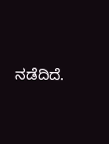ನಡೆದಿದೆ.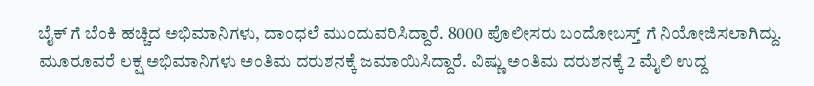ಬೈಕ್ ಗೆ ಬೆಂಕಿ ಹಚ್ಚಿದ ಅಭಿಮಾನಿಗಳು, ದಾಂಧಲೆ ಮುಂದುವರಿಸಿದ್ದಾರೆ. 8000 ಪೊಲೀಸರು ಬಂದೋಬಸ್ತ್ ಗೆ ನಿಯೋಜಿಸಲಾಗಿದ್ದು. ಮೂರೂವರೆ ಲಕ್ಷ ಅಭಿಮಾನಿಗಳು ಅಂತಿಮ ದರುಶನಕ್ಕೆ ಜಮಾಯಿಸಿದ್ದಾರೆ. ವಿಷ್ಣು ಅಂತಿಮ ದರುಶನಕ್ಕೆ 2 ಮೈಲಿ ಉದ್ದ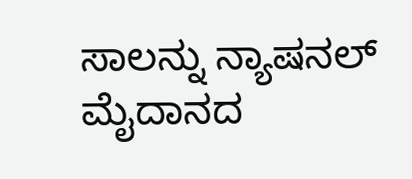ಸಾಲನ್ನು ನ್ಯಾಷನಲ್ ಮೈದಾನದ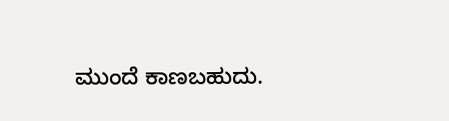ಮುಂದೆ ಕಾಣಬಹುದು.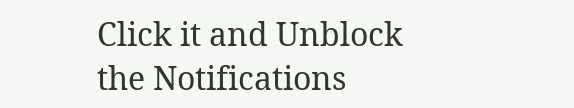Click it and Unblock the Notifications